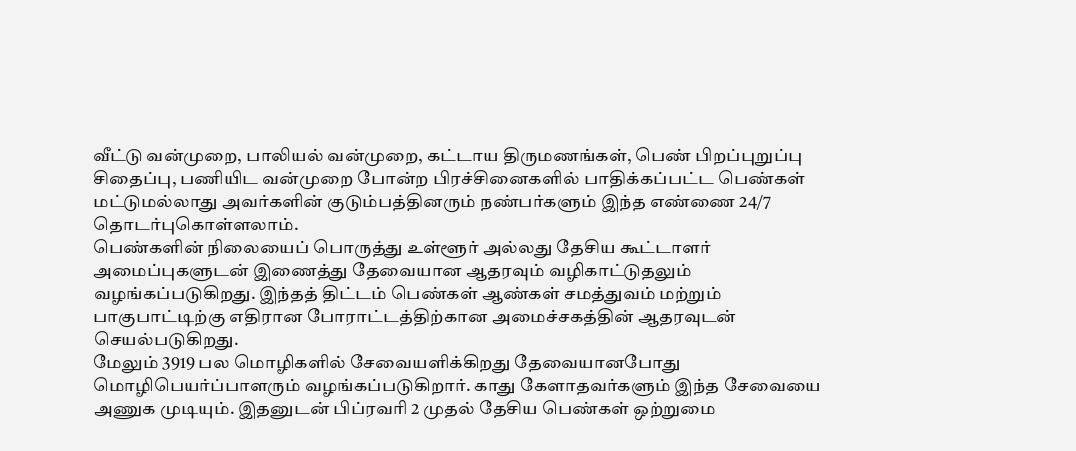வீட்டு வன்முறை, பாலியல் வன்முறை, கட்டாய திருமணங்கள், பெண் பிறப்புறுப்பு சிதைப்பு, பணியிட வன்முறை போன்ற பிரச்சினைகளில் பாதிக்கப்பட்ட பெண்கள் மட்டுமல்லாது அவர்களின் குடும்பத்தினரும் நண்பர்களும் இந்த எண்ணை 24/7 தொடர்புகொள்ளலாம்.
பெண்களின் நிலையைப் பொருத்து உள்ளூர் அல்லது தேசிய கூட்டாளர் அமைப்புகளுடன் இணைத்து தேவையான ஆதரவும் வழிகாட்டுதலும் வழங்கப்படுகிறது. இந்தத் திட்டம் பெண்கள் ஆண்கள் சமத்துவம் மற்றும் பாகுபாட்டிற்கு எதிரான போராட்டத்திற்கான அமைச்சகத்தின் ஆதரவுடன் செயல்படுகிறது.
மேலும் 3919 பல மொழிகளில் சேவையளிக்கிறது தேவையானபோது மொழிபெயர்ப்பாளரும் வழங்கப்படுகிறார். காது கேளாதவர்களும் இந்த சேவையை அணுக முடியும். இதனுடன் பிப்ரவரி 2 முதல் தேசிய பெண்கள் ஒற்றுமை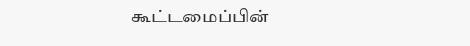கூட்டமைப்பின்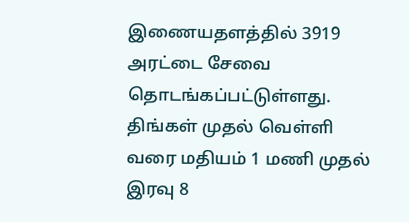இணையதளத்தில் 3919 அரட்டை சேவை தொடங்கப்பட்டுள்ளது.
திங்கள் முதல் வெள்ளி வரை மதியம் 1 மணி முதல் இரவு 8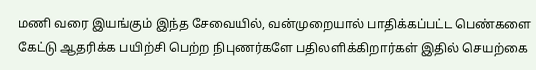மணி வரை இயங்கும் இந்த சேவையில், வன்முறையால் பாதிக்கப்பட்ட பெண்களை கேட்டு ஆதரிக்க பயிற்சி பெற்ற நிபுணர்களே பதிலளிக்கிறார்கள் இதில் செயற்கை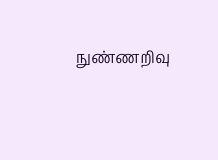நுண்ணறிவு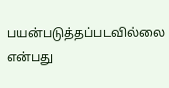பயன்படுத்தப்படவில்லை என்பது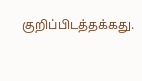குறிப்பிடத்தக்கது.